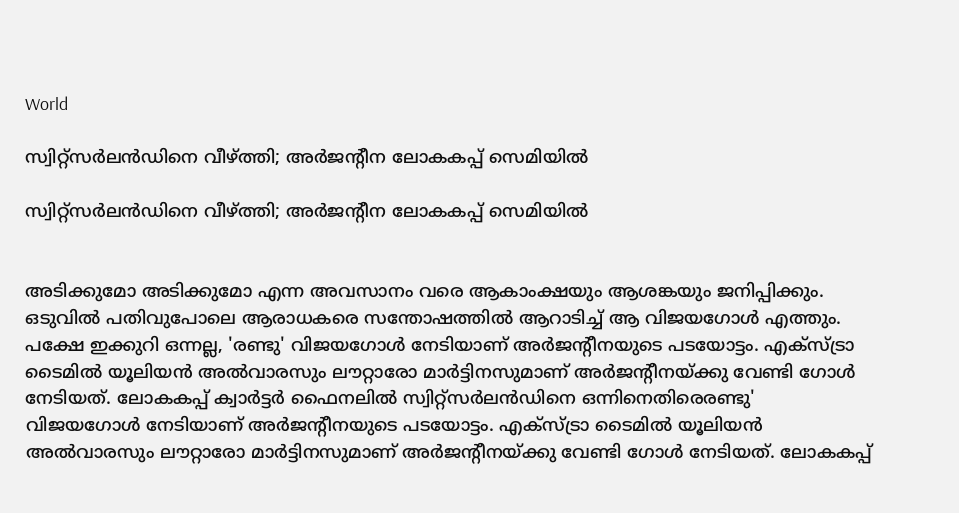World

സ്വിറ്റ്സർലൻഡിനെ വീഴ്ത്തി; അർജന്റീന ലോകകപ്പ് സെമിയിൽ

സ്വിറ്റ്സർലൻഡിനെ വീഴ്ത്തി; അർജന്റീന ലോകകപ്പ് സെമിയിൽ


അടിക്കുമോ അടിക്കുമോ എന്ന അവസാനം വരെ ആകാംക്ഷയും ആശങ്കയും ജനിപ്പിക്കും. ഒടുവിൽ പതിവുപോലെ ആരാധകരെ സന്തോഷത്തിൽ ആറാടിച്ച് ആ വിജയഗോൾ എത്തും. പക്ഷേ ഇക്കുറി ഒന്നല്ല, 'രണ്ടു' വിജയഗോൾ നേടിയാണ് അർജന്റീനയുടെ പടയോട്ടം. എക്സ്ട്രാ ടൈമിൽ യൂലിയൻ അൽവാരസും ലൗറ്റാരോ മാർട്ടിനസുമാണ് അർജന്റീനയ്ക്കു വേണ്ടി ഗോൾ നേടിയത്. ലോകകപ്പ് ക്വാർട്ടർ ഫൈനലിൽ സ്വിറ്റ്സർലൻഡിനെ ഒന്നിനെതിരെരണ്ടു' വിജയഗോൾ നേടിയാണ് അർജന്റീനയുടെ പടയോട്ടം. എക്സ്ട്രാ ടൈമിൽ യൂലിയൻ അൽവാരസും ലൗറ്റാരോ മാർട്ടിനസുമാണ് അർജന്റീനയ്ക്കു വേണ്ടി ഗോൾ നേടിയത്. ലോകകപ്പ്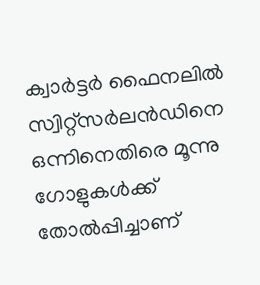ക്വാർട്ടർ ഫൈനലിൽ സ്വിറ്റ്സർലൻഡിനെ ഒന്നിനെതിരെ മൂന്നു ഗോളുകൾക്ക് തോൽപ്പിച്ചാണ്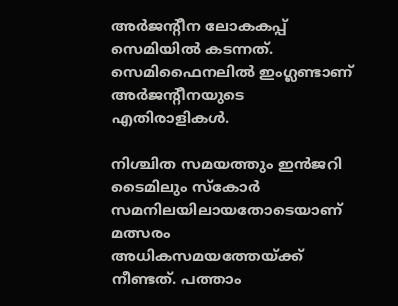അർജന്റീന ലോകകപ്പ് സെമിയിൽ കടന്നത്. സെമിഫൈനലിൽ ഇംഗ്ലണ്ടാണ് അർജന്റീനയുടെ എതിരാളികൾ.

നിശ്ചിത സമയത്തും ഇൻജറി ടൈമിലും സ്കോർ സമനിലയിലായതോടെയാണ് മത്സരം അധികസമയത്തേയ്ക്ക് നീണ്ടത്. പത്താം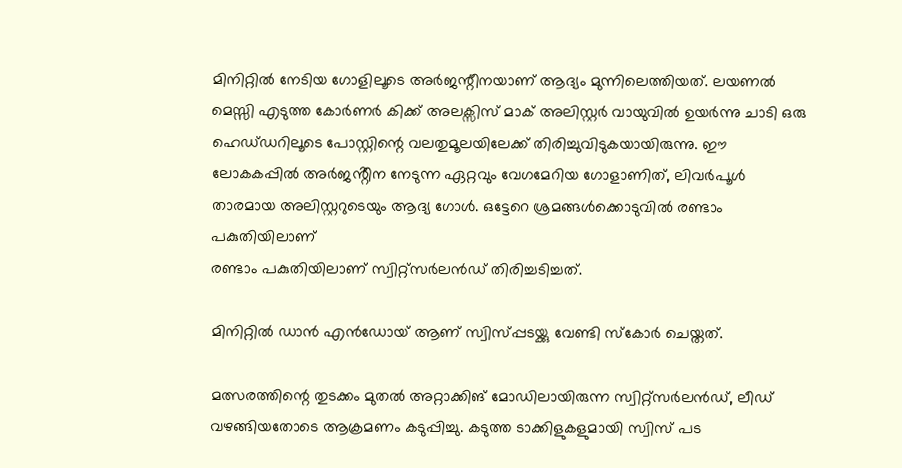മിനിറ്റിൽ നേടിയ ഗോളിലൂടെ അർജന്റീനയാണ് ആദ്യം മുന്നിലെത്തിയത്. ലയണൽ മെസ്സി എടുത്ത കോർണർ കിക്ക് അലക്സിസ് മാക് അലിസ്റ്റർ വായുവിൽ ഉയർന്നു ചാടി ഒരു ഹെഡ്‌ഡറിലൂടെ പോസ്റ്റിന്റെ വലതുമൂലയിലേക്ക് തിരിച്ചുവിടുകയായിരുന്നു. ഈ ലോകകപ്പിൽ അർജൻ്റീന നേടുന്ന ഏറ്റവും വേഗമേറിയ ഗോളാണിത്, ലിവർപൂൾ താരമായ അലിസ്റ്ററുടെയും ആദ്യ ഗോൾ. ഒട്ടേറെ ശ്രമങ്ങൾക്കൊടുവിൽ രണ്ടാം പകുതിയിലാണ്
രണ്ടാം പകുതിയിലാണ് സ്വിറ്റ്സർലൻഡ് തിരിച്ചടിച്ചത്.

മിനിറ്റിൽ ഡാൻ എൻഡോയ് ആണ് സ്വിസ്പ്പടയ്ക്കു വേണ്ടി സ്കോർ ചെയ്തത്.

മത്സരത്തിന്റെ തുടക്കം മുതൽ അറ്റാക്കിങ് മോഡിലായിരുന്ന സ്വിറ്റ്സർലൻഡ്, ലീഡ് വഴങ്ങിയതോടെ ആക്രമണം കടുപ്പിച്ചു. കടുത്ത ടാക്കിളുകളുമായി സ്വിസ് പട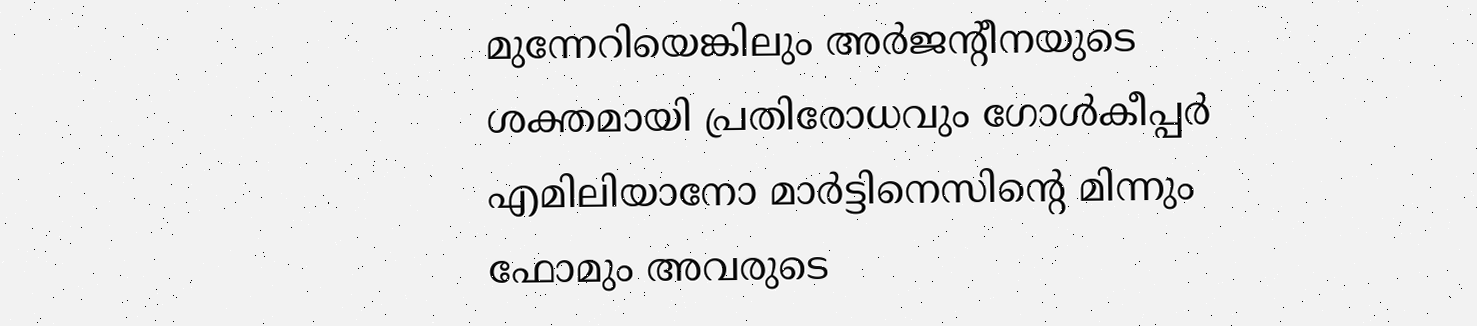മുന്നേറിയെങ്കിലും അർജന്റീനയുടെ ശക്തമായി പ്രതിരോധവും ഗോൾകീപ്പർ എമിലിയാനോ മാർട്ടിനെസിന്റെ മിന്നും ഫോമും അവരുടെ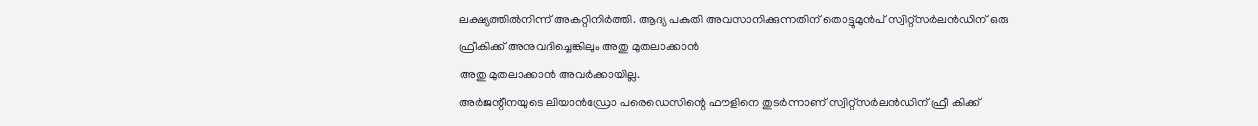ലക്ഷ്യത്തിൽനിന്ന് അകറ്റിനിർത്തി. ആദ്യ പകുതി അവസാനിക്കുന്നതിന് തൊട്ടുമുൻപ് സ്വിറ്റ്സർലൻഡിന് ഒരു ഫ്രീകിക്ക് അനുവദിച്ചെങ്കിലും അതു മുതലാക്കാൻ
അതു മുതലാക്കാൻ അവർക്കായില്ല.
അർജന്റീനയുടെ ലിയാൻഡ്രോ പരെഡെസിന്റെ ഫൗളിനെ തുടർന്നാണ് സ്വിറ്റ്സർലൻഡിന് ഫ്രീ കിക്ക്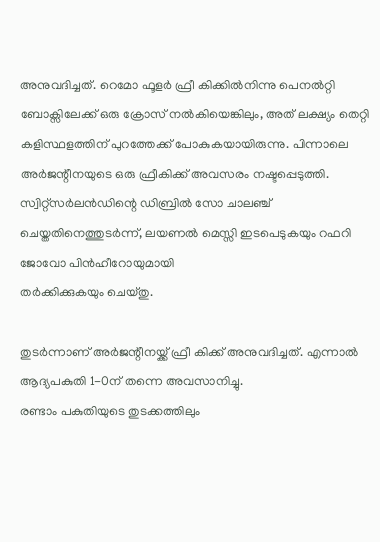അനുവദിച്ചത്. റെമോ ഫൂളർ ഫ്രീ കിക്കിൽനിന്നു പെനൽറ്റി ബോക്സിലേക്ക് ഒരു ക്രോസ് നൽകിയെങ്കിലും, അത് ലക്ഷ്യം തെറ്റി കളിസ്ഥളത്തിന് പുറത്തേക്ക് പോകുകയായിരുന്നു. പിന്നാലെ അർജന്റീനയുടെ ഒരു ഫ്രീകിക്ക് അവസരം നഷ്ടപ്പെടുത്തി.
സ്വിറ്റ്സർലൻഡിന്റെ ഡിബ്രിൽ സോ ചാലഞ്ച് ചെയ്തതിനെത്തുടർന്ന്, ലയണൽ മെസ്സി ഇടപെടുകയും റഫറി ജോവോ പിൻഹീറോയുമായി
തർക്കിക്കുകയും ചെയ്തു.

തുടർന്നാണ് അർജന്റീനയ്ക്ക് ഫ്രീ കിക്ക് അനുവദിച്ചത്. എന്നാൽ ആദ്യപകുതി 1-0ന് തന്നെ അവസാനിച്ചു.
രണ്ടാം പകുതിയുടെ തുടക്കത്തിലും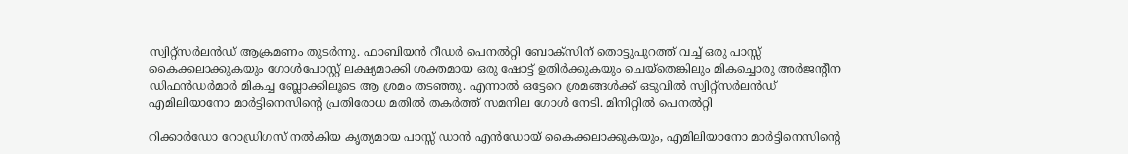സ്വിറ്റ്സർലൻഡ് ആക്രമണം തുടർന്നു. ഫാബിയൻ റീഡർ പെനൽറ്റി ബോക്സിന് തൊട്ടുപുറത്ത് വച്ച് ഒരു പാസ്സ് കൈക്കലാക്കുകയും ഗോൾപോസ്റ്റ‌് ലക്ഷ്യമാക്കി ശക്തമായ ഒരു ഷോട്ട് ഉതിർക്കുകയും ചെയ്തെങ്കിലും മികച്ചൊരു അർജന്റീന ഡിഫൻഡർമാർ മികച്ച ബ്ലോക്കിലൂടെ ആ ശ്രമം തടഞ്ഞു. എന്നാൽ ഒട്ടേറെ ശ്രമങ്ങൾക്ക് ഒടുവിൽ സ്വിറ്റ്സർലൻഡ് എമിലിയാനോ മാർട്ടിനെസിന്റെ പ്രതിരോധ മതിൽ തകർത്ത് സമനില ഗോൾ നേടി. മിനിറ്റിൽ പെനൽറ്റി

റിക്കാർഡോ റോഡ്രിഗസ് നൽകിയ കൃത്യമായ പാസ്സ് ഡാൻ എൻഡോയ് കൈക്കലാക്കുകയും, എമിലിയാനോ മാർട്ടിനെസിന്റെ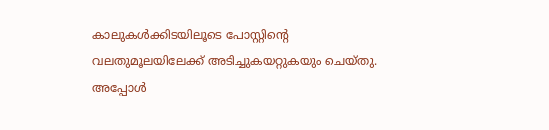കാലുകൾക്കിടയിലൂടെ പോസ്റ്റിന്റെ വലതുമൂലയിലേക്ക് അടിച്ചുകയറ്റുകയും ചെയ്തു. അപ്പോൾ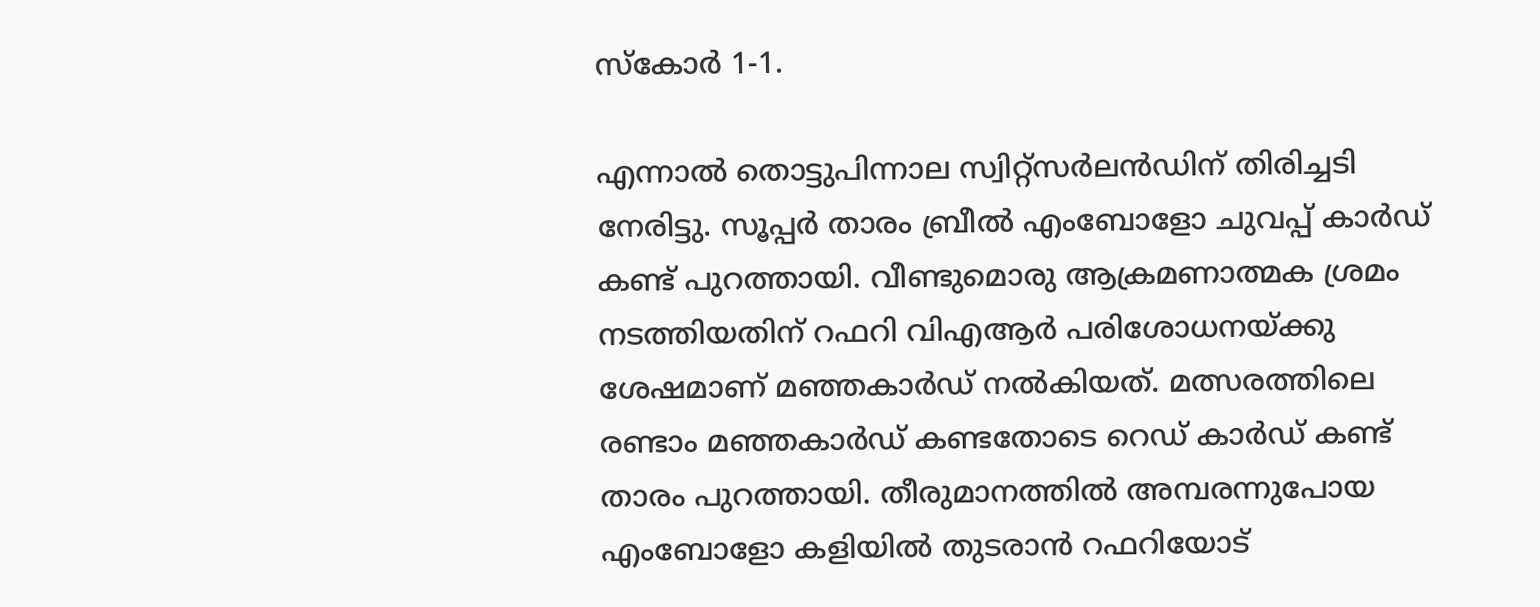സ്കോർ 1-1.

എന്നാൽ തൊട്ടുപിന്നാല സ്വിറ്റ്സർലൻഡിന് തിരിച്ചടി നേരിട്ടു. സൂപ്പർ താരം ബ്രീൽ എംബോളോ ചുവപ്പ് കാർഡ് കണ്ട് പുറത്തായി. വീണ്ടുമൊരു ആക്രമണാത്മക ശ്രമം നടത്തിയതിന് റഫറി വിഎആർ പരിശോധനയ്ക്കു ശേഷമാണ് മഞ്ഞകാർഡ് നൽകിയത്. മത്സരത്തിലെ രണ്ടാം മഞ്ഞകാർഡ് കണ്ടതോടെ റെഡ് കാർഡ് കണ്ട് താരം പുറത്തായി. തീരുമാനത്തിൽ അമ്പരന്നുപോയ എംബോളോ കളിയിൽ തുടരാൻ റഫറിയോട്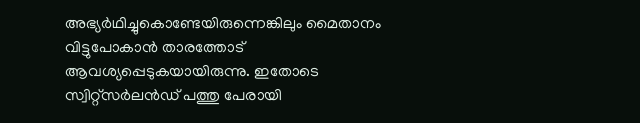അഭ്യർഥിച്ചുകൊണ്ടേയിരുന്നെങ്കിലും മൈതാനം വിട്ടുപോകാൻ താരത്തോട് ആവശ്യപ്പെടുകയായിരുന്നു. ഇതോടെ സ്വിറ്റ്സർലൻഡ് പത്തു പേരായി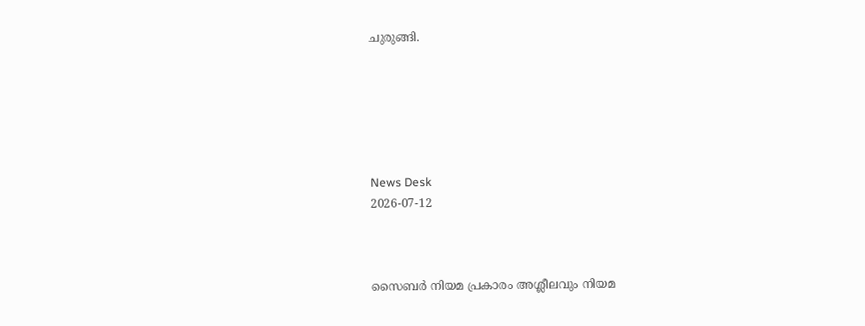ചുരുങ്ങി.






News Desk
2026-07-12



സൈബര്‍ നിയമ പ്രകാരം അശ്ലീലവും നിയമ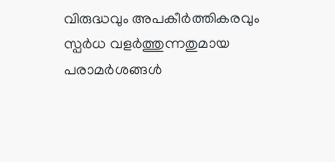വിരുദ്ധവും അപകീര്‍ത്തികരവും സ്പര്‍ധ വളര്‍ത്തുന്നതുമായ പരാമര്‍ശങ്ങള്‍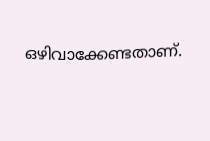ഒഴിവാക്കേണ്ടതാണ്.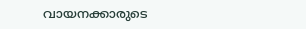വായനക്കാരുടെ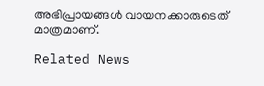അഭിപ്രായങ്ങള്‍ വായനക്കാരുടെത് മാത്രമാണ്.

Related News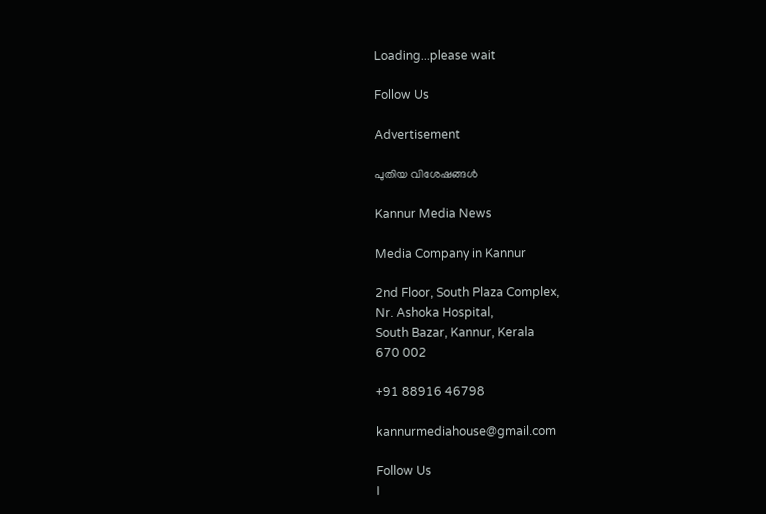Loading...please wait

Follow Us

Advertisement

പുതിയ വിശേഷങ്ങൾ

Kannur Media News

Media Company in Kannur

2nd Floor, South Plaza Complex,
Nr. Ashoka Hospital,
South Bazar, Kannur, Kerala
670 002

+91 88916 46798

kannurmediahouse@gmail.com

Follow Us
I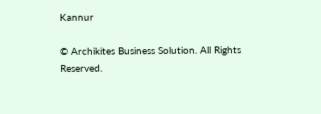Kannur

© Archikites Business Solution. All Rights Reserved.